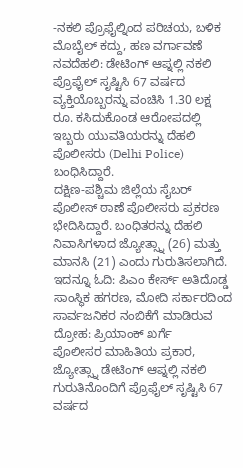-ನಕಲಿ ಪ್ರೊಫೈಲ್ನಿಂದ ಪರಿಚಯ, ಬಳಿಕ ಮೊಬೈಲ್ ಕದ್ದು, ಹಣ ವರ್ಗಾವಣೆ
ನವದೆಹಲಿ: ಡೇಟಿಂಗ್ ಆಪ್ನಲ್ಲಿ ನಕಲಿ ಪ್ರೊಫೈಲ್ ಸೃಷ್ಟಿಸಿ 67 ವರ್ಷದ ವ್ಯಕ್ತಿಯೊಬ್ಬರನ್ನು ವಂಚಿಸಿ 1.30 ಲಕ್ಷ ರೂ. ಕಸಿದುಕೊಂಡ ಆರೋಪದಲ್ಲಿ ಇಬ್ಬರು ಯುವತಿಯರನ್ನು ದೆಹಲಿ ಪೊಲೀಸರು (Delhi Police) ಬಂಧಿಸಿದ್ದಾರೆ.
ದಕ್ಷಿಣ-ಪಶ್ಚಿಮ ಜಿಲ್ಲೆಯ ಸೈಬರ್ ಪೊಲೀಸ್ ಠಾಣೆ ಪೊಲೀಸರು ಪ್ರಕರಣ ಭೇದಿಸಿದ್ದಾರೆ. ಬಂಧಿತರನ್ನು ದೆಹಲಿ ನಿವಾಸಿಗಳಾದ ಜ್ಯೋತ್ಸ್ನಾ (26) ಮತ್ತು ಮಾನಸಿ (21) ಎಂದು ಗುರುತಿಸಲಾಗಿದೆ. ಇದನ್ನೂ ಓದಿ: ಪಿಎಂ ಕೇರ್ಸ್ ಅತಿದೊಡ್ಡ ಸಾಂಸ್ಥಿಕ ಹಗರಣ, ಮೋದಿ ಸರ್ಕಾರದಿಂದ ಸಾರ್ವಜನಿಕರ ನಂಬಿಕೆಗೆ ಮಾಡಿರುವ ದ್ರೋಹ: ಪ್ರಿಯಾಂಕ್ ಖರ್ಗೆ
ಪೊಲೀಸರ ಮಾಹಿತಿಯ ಪ್ರಕಾರ, ಜ್ಯೋತ್ಸ್ನಾ ಡೇಟಿಂಗ್ ಆಪ್ನಲ್ಲಿ ನಕಲಿ ಗುರುತಿನೊಂದಿಗೆ ಪ್ರೊಫೈಲ್ ಸೃಷ್ಟಿಸಿ 67 ವರ್ಷದ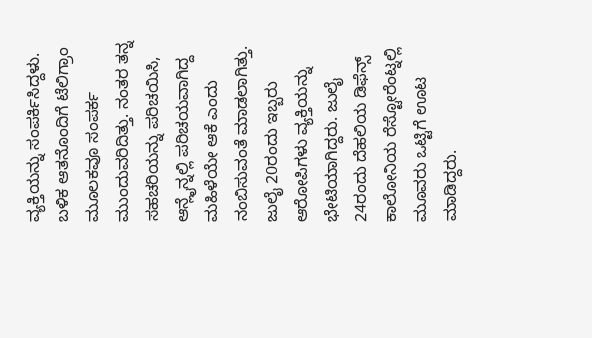ವ್ಯಕ್ತಿಯನ್ನು ಸಂಪರ್ಕಿಸಿದ್ದಳು. ಬಳಿಕ ಆತನೊಂದಿಗೆ ಟೆಲಿಗ್ರಾಂ ಮೂಲಕವೂ ಸಂಪರ್ಕ ಮುಂದುವರಿದಿತ್ತು. ನಂತರ ತನ್ನ ಸಹಚರಿಯನ್ನು ಪರಿಚಯಿಸಿ, ಆನ್ಲೈನ್ನಲ್ಲಿ ಪರಿಚಯವಾಗಿದ್ದ ಮಹಿಳೆಯೇ ಆಕೆ ಎಂದು ನಂಬಿಸುವಂತೆ ಮಾಡಲಾಗಿತ್ತು.
ಜುಲೈ 20ರಂದು ಇಬ್ಬರು ಆರೋಪಿಗಳು ವ್ಯಕ್ತಿಯನ್ನು ಭೇಟಿಯಾಗಿದ್ದರು. ಜುಲೈ 24ರಂದು ದೆಹಲಿಯ ಡಿಫೆನ್ಸ್ ಕಾಲೋನಿಯ ರೆಸ್ಟೋರೆಂಟ್ನಲ್ಲಿ ಮೂವರು ಒಟ್ಟಿಗೆ ಊಟ ಮಾಡಿದ್ದರು.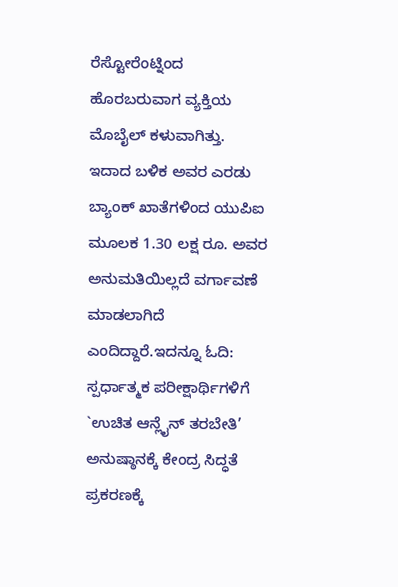ರೆಸ್ಟೋರೆಂಟ್ನಿಂದ ಹೊರಬರುವಾಗ ವ್ಯಕ್ತಿಯ ಮೊಬೈಲ್ ಕಳುವಾಗಿತ್ತು. ಇದಾದ ಬಳಿಕ ಅವರ ಎರಡು ಬ್ಯಾಂಕ್ ಖಾತೆಗಳಿಂದ ಯುಪಿಐ ಮೂಲಕ 1.30 ಲಕ್ಷ ರೂ. ಅವರ ಅನುಮತಿಯಿಲ್ಲದೆ ವರ್ಗಾವಣೆ ಮಾಡಲಾಗಿದೆ ಎಂದಿದ್ದಾರೆ.ಇದನ್ನೂ ಓದಿ: ಸ್ಪರ್ಧಾತ್ಮಕ ಪರೀಕ್ಷಾರ್ಥಿಗಳಿಗೆ `ಉಚಿತ ಆನ್ಲೈನ್ ತರಬೇತಿ’ ಅನುಷ್ಠಾನಕ್ಕೆ ಕೇಂದ್ರ ಸಿದ್ಧತೆ
ಪ್ರಕರಣಕ್ಕೆ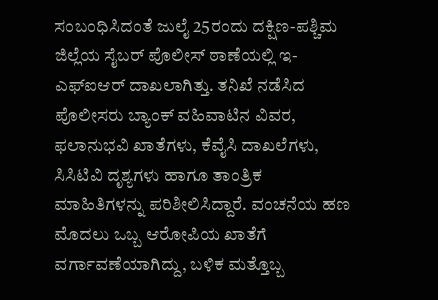ಸಂಬಂಧಿಸಿದಂತೆ ಜುಲೈ 25ರಂದು ದಕ್ಷಿಣ-ಪಶ್ಚಿಮ ಜಿಲ್ಲೆಯ ಸೈಬರ್ ಪೊಲೀಸ್ ಠಾಣೆಯಲ್ಲಿ ಇ-ಎಫ್ಐಆರ್ ದಾಖಲಾಗಿತ್ತು. ತನಿಖೆ ನಡೆಸಿದ ಪೊಲೀಸರು ಬ್ಯಾಂಕ್ ವಹಿವಾಟಿನ ವಿವರ, ಫಲಾನುಭವಿ ಖಾತೆಗಳು, ಕೆವೈಸಿ ದಾಖಲೆಗಳು, ಸಿಸಿಟಿವಿ ದೃಶ್ಯಗಳು ಹಾಗೂ ತಾಂತ್ರಿಕ ಮಾಹಿತಿಗಳನ್ನು ಪರಿಶೀಲಿಸಿದ್ದಾರೆ. ವಂಚನೆಯ ಹಣ ಮೊದಲು ಒಬ್ಬ ಆರೋಪಿಯ ಖಾತೆಗೆ ವರ್ಗಾವಣೆಯಾಗಿದ್ದು, ಬಳಿಕ ಮತ್ತೊಬ್ಬ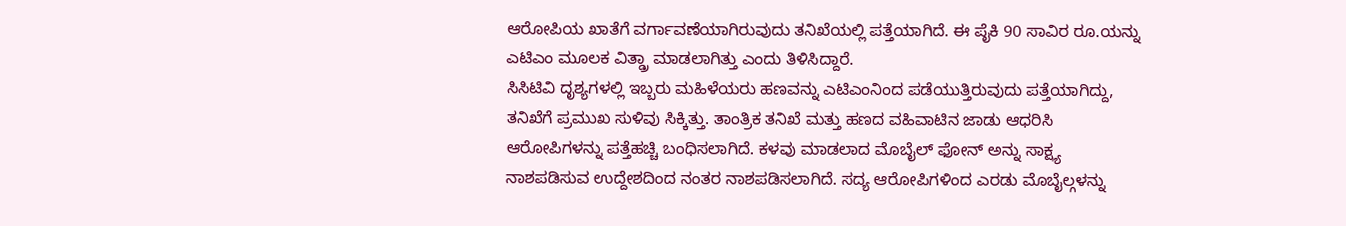ಆರೋಪಿಯ ಖಾತೆಗೆ ವರ್ಗಾವಣೆಯಾಗಿರುವುದು ತನಿಖೆಯಲ್ಲಿ ಪತ್ತೆಯಾಗಿದೆ. ಈ ಪೈಕಿ 90 ಸಾವಿರ ರೂ.ಯನ್ನು ಎಟಿಎಂ ಮೂಲಕ ವಿತ್ಡ್ರಾ ಮಾಡಲಾಗಿತ್ತು ಎಂದು ತಿಳಿಸಿದ್ದಾರೆ.
ಸಿಸಿಟಿವಿ ದೃಶ್ಯಗಳಲ್ಲಿ ಇಬ್ಬರು ಮಹಿಳೆಯರು ಹಣವನ್ನು ಎಟಿಎಂನಿಂದ ಪಡೆಯುತ್ತಿರುವುದು ಪತ್ತೆಯಾಗಿದ್ದು, ತನಿಖೆಗೆ ಪ್ರಮುಖ ಸುಳಿವು ಸಿಕ್ಕಿತ್ತು. ತಾಂತ್ರಿಕ ತನಿಖೆ ಮತ್ತು ಹಣದ ವಹಿವಾಟಿನ ಜಾಡು ಆಧರಿಸಿ ಆರೋಪಿಗಳನ್ನು ಪತ್ತೆಹಚ್ಚಿ ಬಂಧಿಸಲಾಗಿದೆ. ಕಳವು ಮಾಡಲಾದ ಮೊಬೈಲ್ ಫೋನ್ ಅನ್ನು ಸಾಕ್ಷ್ಯ ನಾಶಪಡಿಸುವ ಉದ್ದೇಶದಿಂದ ನಂತರ ನಾಶಪಡಿಸಲಾಗಿದೆ. ಸದ್ಯ ಆರೋಪಿಗಳಿಂದ ಎರಡು ಮೊಬೈಲ್ಗಳನ್ನು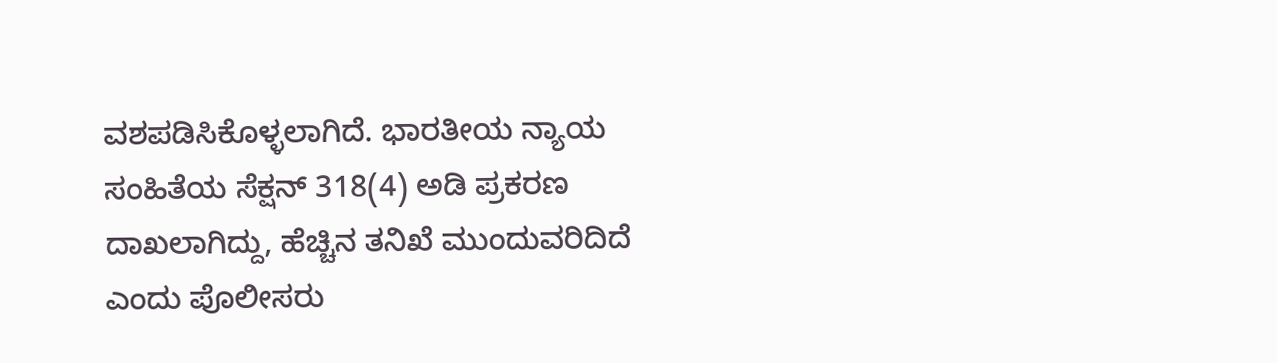ವಶಪಡಿಸಿಕೊಳ್ಳಲಾಗಿದೆ. ಭಾರತೀಯ ನ್ಯಾಯ ಸಂಹಿತೆಯ ಸೆಕ್ಷನ್ 318(4) ಅಡಿ ಪ್ರಕರಣ ದಾಖಲಾಗಿದ್ದು, ಹೆಚ್ಚಿನ ತನಿಖೆ ಮುಂದುವರಿದಿದೆ ಎಂದು ಪೊಲೀಸರು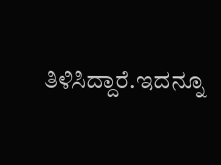ತಿಳಿಸಿದ್ದಾರೆ.ಇದನ್ನೂ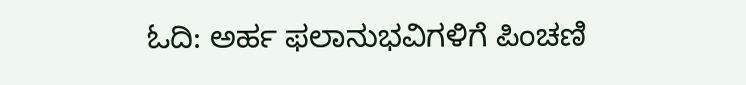ಓದಿ: ಅರ್ಹ ಫಲಾನುಭವಿಗಳಿಗೆ ಪಿಂಚಣಿ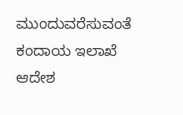ಮುಂದುವರೆಸುವಂತೆ ಕಂದಾಯ ಇಲಾಖೆ ಆದೇಶ